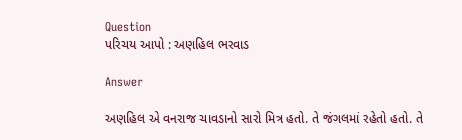Question
પરિચય આપો : અણહિલ ભરવાડ

Answer

અણહિલ એ વનરાજ ચાવડાનો સારો મિત્ર હતો. તે જંગલમાં રહેતો હતો. તે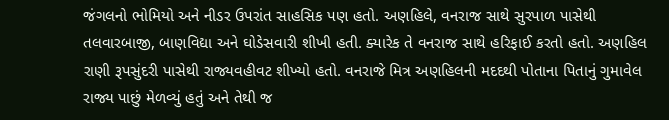જંગલનો ભોમિયો અને નીડર ઉપરાંત સાહસિક પણ હતો. અણહિલે, વનરાજ સાથે સુરપાળ પાસેથી તલવારબાજી, બાણવિદ્યા અને ઘોડેસવારી શીખી હતી. ક્યારેક તે વનરાજ સાથે હરિફાઈ કરતો હતો. અણહિલ રાણી રૂપસુંદરી પાસેથી રાજ્યવહીવટ શીખ્યો હતો. વનરાજે મિત્ર અણહિલની મદદથી પોતાના પિતાનું ગુમાવેલ રાજ્ય પાછું મેળવ્યું હતું અને તેથી જ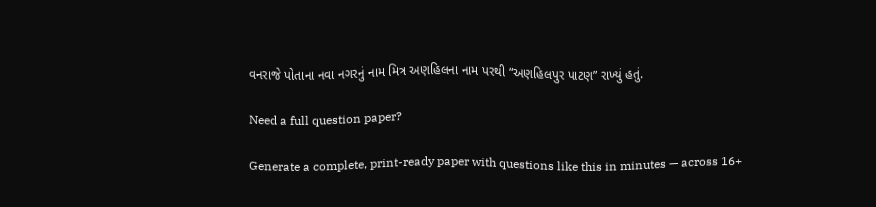વનરાજે પોતાના નવા નગરનું નામ મિત્ર અણહિલના નામ પરથી “અણહિલપુર પાટણ” રાખ્યું હતું.

Need a full question paper?

Generate a complete, print-ready paper with questions like this in minutes — across 16+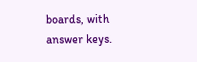boards, with answer keys.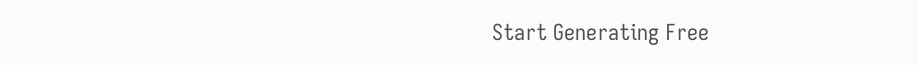Start Generating Free